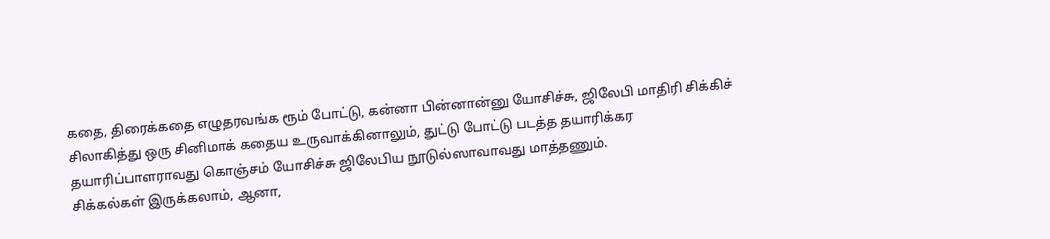கதை, திரைக்கதை எழுதரவங்க ரூம் போட்டு, கன்னா பின்னான்னு யோசிச்சு, ஜிலேபி மாதிரி சிக்கிச் சிலாகித்து ஒரு சினிமாக் கதைய உருவாக்கினாலும், துட்டு போட்டு படத்த தயாரிக்கர தயாரிப்பாளராவது கொஞ்சம் யோசிச்சு ஜிலேபிய நூடுல்ஸாவாவது மாத்தணும்.
சிக்கல்கள் இருக்கலாம், ஆனா,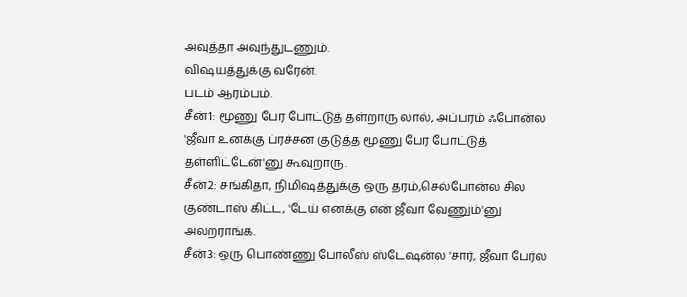அவுத்தா அவுந்துடணும்.
விஷயத்துக்கு வரேன்.
படம் ஆரம்பம்.
சீன்1: மூணு பேர போட்டுத் தள்றாரு லால், அப்பரம் ஃபோன்ல 'ஜீவா உனக்கு ப்ரச்சன குடுத்த மூணு பேர போட்டுத் தள்ளிட்டேன்'னு கூவுறாரு.
சீன்2: சங்கிதா, நிமிஷத்துக்கு ஒரு தரம்,செல்போன்ல சில குண்டாஸ் கிட்ட, 'டேய் எனக்கு என் ஜீவா வேணும்'னு அலறராங்க.
சீன்3: ஒரு பொண்ணு போலீஸ் ஸ்டேஷன்ல 'சார், ஜீவா பேர்ல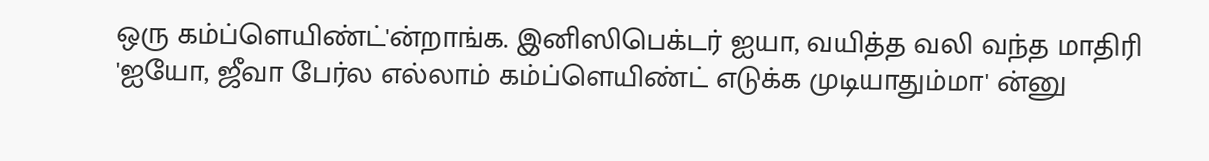ஒரு கம்ப்ளெயிண்ட்'ன்றாங்க. இனிஸிபெக்டர் ஐயா, வயித்த வலி வந்த மாதிரி 'ஐயோ, ஜீவா பேர்ல எல்லாம் கம்ப்ளெயிண்ட் எடுக்க முடியாதும்மா' ன்னு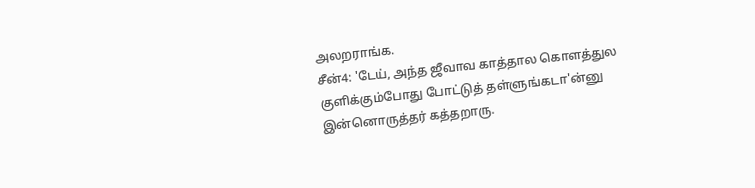அலறராங்க.
சீன்4: 'டேய், அந்த ஜீவாவ காத்தால கொளத்துல குளிக்கும்போது போட்டுத் தள்ளுங்கடா'ன்னு இன்னொருத்தர் கத்தறாரு.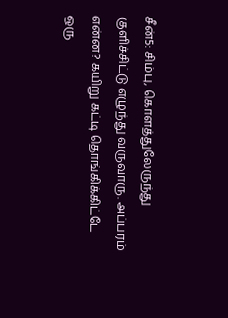சீன்5: சிம்பு, கொளத்துலேருந்து குளிச்சிட்டு எழுந்து வருவாரு. அப்பரம் என்ன? கயிறு கட்டி தொங்கிக்கிட்டே ஒரு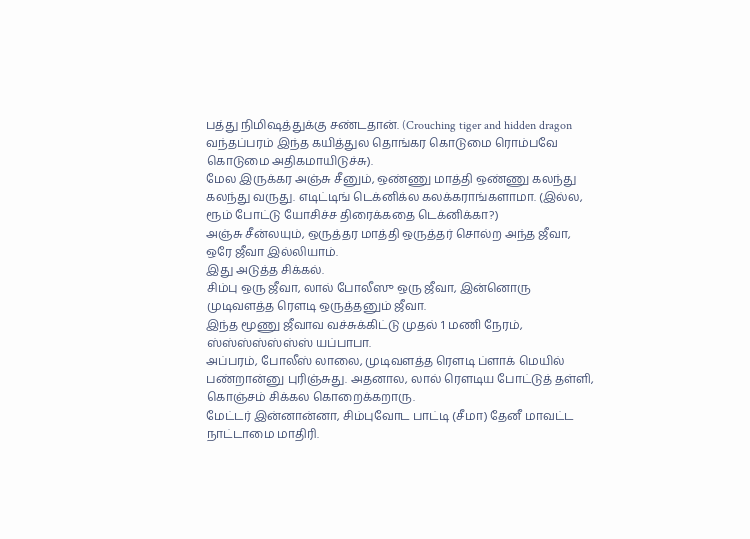பத்து நிமிஷத்துக்கு சண்டதான். (Crouching tiger and hidden dragon வந்தப்பரம் இந்த கயித்துல தொங்கர கொடுமை ரொம்பவே கொடுமை அதிகமாயிடுச்சு).
மேல இருக்கர அஞ்சு சீனும், ஒண்ணு மாத்தி ஒண்ணு கலந்து கலந்து வருது. எடிட்டிங் டெக்னிக்ல கலக்கராங்களாமா. (இல்ல, ரூம் போட்டு யோசிச்ச திரைக்கதை டெக்னிக்கா?)
அஞ்சு சீன்லயும், ஒருத்தர மாத்தி ஒருத்தர் சொல்ற அந்த ஜீவா, ஒரே ஜீவா இல்லியாம்.
இது அடுத்த சிக்கல்.
சிம்பு ஒரு ஜீவா, லால் போலீஸு ஒரு ஜீவா, இன்னொரு முடிவளத்த ரௌடி ஒருத்தனும் ஜீவா.
இந்த மூணு ஜீவாவ வச்சுக்கிட்டு முதல் 1 மணி நேரம், ஸ்ஸ்ஸ்ஸ்ஸ்ஸ்ஸ் யப்பாபா.
அப்பரம், போலீஸ் லாலை, முடிவளத்த ரௌடி ப்ளாக் மெயில் பண்றான்னு புரிஞ்சுது. அதனால, லால் ரௌடிய போட்டுத் தள்ளி, கொஞ்சம் சிக்கல கொறைக்கறாரு.
மேட்டர் இன்னான்னா, சிம்புவோட பாட்டி (சீமா) தேனீ மாவட்ட நாட்டாமை மாதிரி.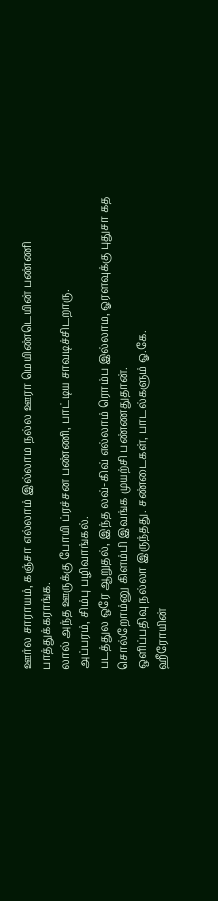ஊர்ல சாராயம், கஞ்சா எல்லாம் இல்லாம நல்ல ஊரா மெயிண்டெயின் பண்ணி பாத்துக்கராங்க.
லால் அந்த ஊருக்கு போயி ப்ரச்சன பண்ணி, பாட்டிய சாவடிச்சிடறாரு.
அப்பரம், சிம்பு பழிவாங்கல்.
படத்துல ஒரே ஆறுதல், இந்த லவ்-கிவ் எல்லாம் ரொம்ப இல்லாம, ஓரளவுக்கு புதுசா கத சொல்றோம்னு கிளம்பி இவங்க முயற்சி பண்ணதுதான்.
ஒளிப்பதிவு நல்லா இருந்தது. சண்டைகள், பாடல்களும் ஓ.கே.
ஹீரோயின்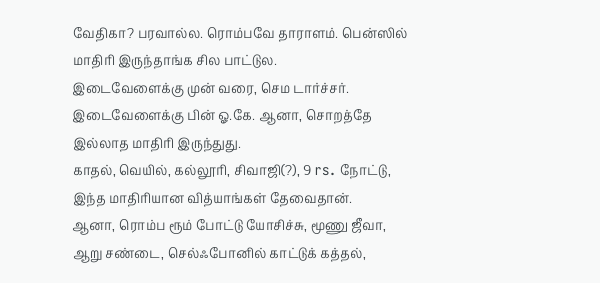வேதிகா? பரவால்ல. ரொம்பவே தாராளம். பென்ஸில் மாதிரி இருந்தாங்க சில பாட்டுல.
இடைவேளைக்கு முன் வரை, செம டார்ச்சர்.
இடைவேளைக்கு பின் ஓ.கே. ஆனா, சொறத்தே இல்லாத மாதிரி இருந்துது.
காதல், வெயில், கல்லூரி, சிவாஜி(?), 9 rs. நோட்டு, இந்த மாதிரியான வித்யாங்கள் தேவைதான்.
ஆனா, ரொம்ப ரூம் போட்டு யோசிச்சு, மூணு ஜீவா, ஆறு சண்டை, செல்ஃபோனில் காட்டுக் கத்தல்,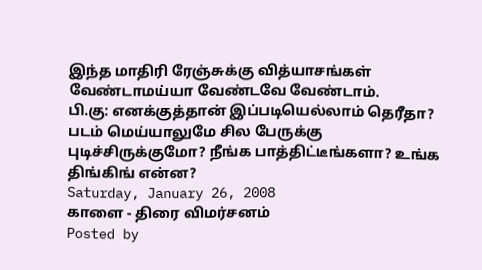இந்த மாதிரி ரேஞ்சுக்கு வித்யாசங்கள் வேண்டாமய்யா வேண்டவே வேண்டாம்.
பி.கு: எனக்குத்தான் இப்படியெல்லாம் தெரீதா? படம் மெய்யாலுமே சில பேருக்கு புடிச்சிருக்குமோ? நீங்க பாத்திட்டீங்களா? உங்க திங்கிங் என்ன?
Saturday, January 26, 2008
காளை - திரை விமர்சனம்
Posted by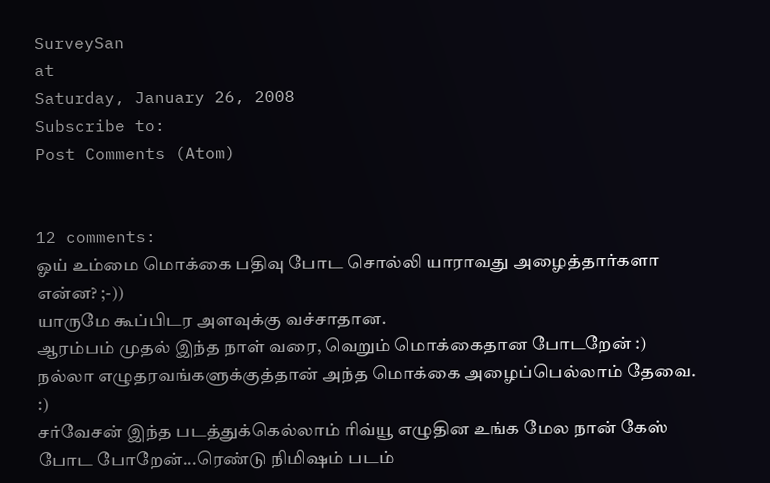SurveySan
at
Saturday, January 26, 2008
Subscribe to:
Post Comments (Atom)


12 comments:
ஓய் உம்மை மொக்கை பதிவு போட சொல்லி யாராவது அழைத்தார்களா என்ன? ;-))
யாருமே கூப்பிடர அளவுக்கு வச்சாதான.
ஆரம்பம் முதல் இந்த நாள் வரை, வெறும் மொக்கைதான போடறேன் :)
நல்லா எழுதரவங்களுக்குத்தான் அந்த மொக்கை அழைப்பெல்லாம் தேவை.
:)
சர்வேசன் இந்த படத்துக்கெல்லாம் ரிவ்யூ எழுதின உங்க மேல நான் கேஸ் போட போறேன்...ரெண்டு நிமிஷம் படம்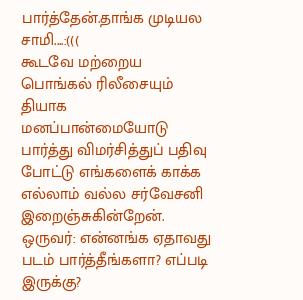பார்த்தேன்.தாங்க முடியல சாமி....:(((
கூடவே மற்றைய பொங்கல் ரிலீசையும் தியாக மனப்பான்மையோடு பார்த்து விமர்சித்துப் பதிவு போட்டு எங்களைக் காக்க எல்லாம் வல்ல சர்வேசனி இறைஞ்சுகின்றேன்.
ஒருவர்: என்னங்க ஏதாவது படம் பார்த்தீங்களா? எப்படி இருக்கு?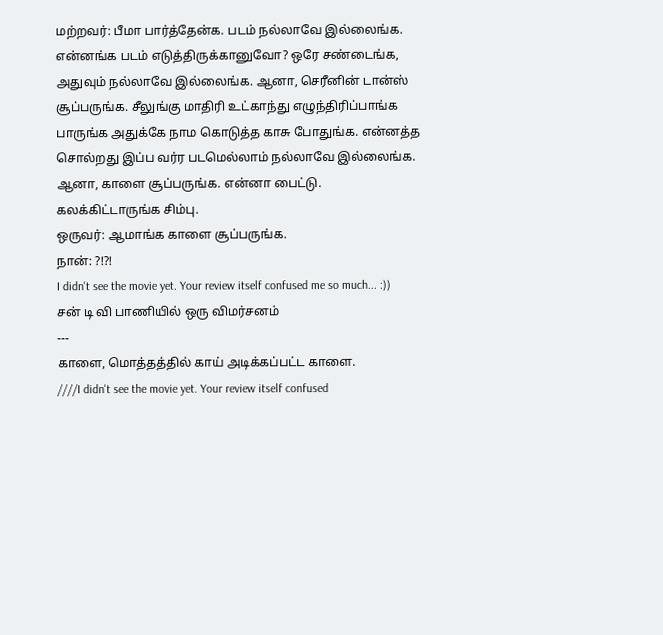மற்றவர்: பீமா பார்த்தேன்க. படம் நல்லாவே இல்லைங்க. என்னங்க படம் எடுத்திருக்கானுவோ? ஒரே சண்டைங்க, அதுவும் நல்லாவே இல்லைங்க. ஆனா, செரீனின் டான்ஸ் சூப்பருங்க. சீலுங்கு மாதிரி உட்காந்து எழுந்திரிப்பாங்க பாருங்க அதுக்கே நாம கொடுத்த காசு போதுங்க. என்னத்த சொல்றது இப்ப வர்ர படமெல்லாம் நல்லாவே இல்லைங்க. ஆனா, காளை சூப்பருங்க. என்னா பைட்டு. கலக்கிட்டாருங்க சிம்பு.
ஒருவர்: ஆமாங்க காளை சூப்பருங்க.
நான்: ?!?!
I didn't see the movie yet. Your review itself confused me so much... :))
சன் டி வி பாணியில் ஒரு விமர்சனம்
---
காளை, மொத்தத்தில் காய் அடிக்கப்பட்ட காளை.
////I didn't see the movie yet. Your review itself confused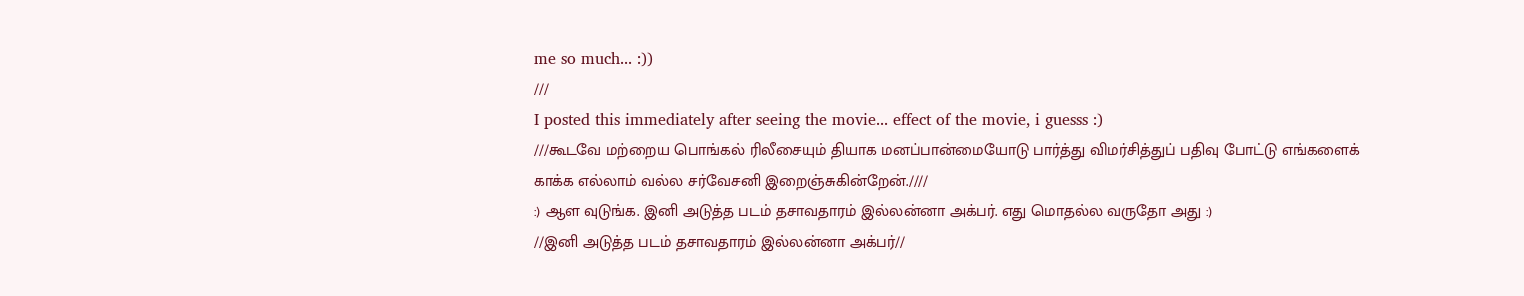me so much... :))
///
I posted this immediately after seeing the movie... effect of the movie, i guesss :)
///கூடவே மற்றைய பொங்கல் ரிலீசையும் தியாக மனப்பான்மையோடு பார்த்து விமர்சித்துப் பதிவு போட்டு எங்களைக் காக்க எல்லாம் வல்ல சர்வேசனி இறைஞ்சுகின்றேன்.////
:) ஆள வுடுங்க. இனி அடுத்த படம் தசாவதாரம் இல்லன்னா அக்பர். எது மொதல்ல வருதோ அது :)
//இனி அடுத்த படம் தசாவதாரம் இல்லன்னா அக்பர்//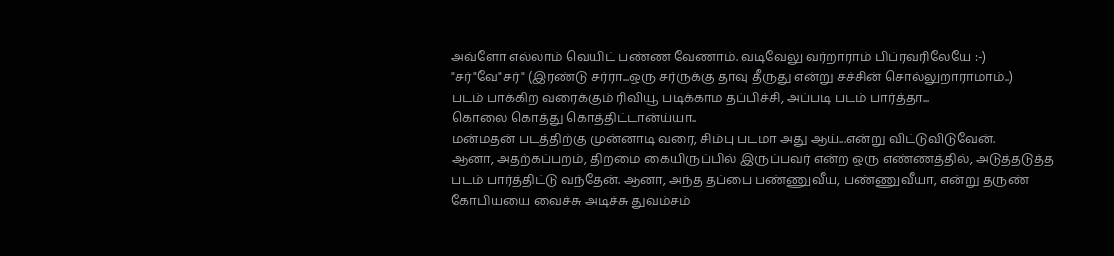அவ்ளோ எல்லாம் வெயிட் பண்ண வேணாம். வடிவேலு வர்றாராம் பிப்ரவரிலேயே :-)
"சர்"வே"சர்" (இரண்டு சர்ரா...ஒரு சர்ருக்கு தாவு தீருது என்று சச்சின் சொல்லுறாராமாம்..)
படம் பாக்கிற வரைக்கும் ரிவியூ படிக்காம தப்பிச்சி, அப்படி படம் பார்த்தா...
கொலை கொத்து கொத்திட்டான்ய்யா..
மன்மதன் படத்திற்கு முன்னாடி வரை, சிம்பு படமா அது ஆய்...என்று விட்டுவிடுவேன்.
ஆனா, அதற்கப்பறம், திறமை கையிருப்பில் இருப்பவர் என்ற ஒரு எண்ணத்தில், அடுத்தடுத்த படம் பார்த்திட்டு வந்தேன். ஆனா, அந்த தப்பை பண்ணுவீய, பண்ணுவீயா, என்று தருண் கோபியயை வைச்சு அடிச்சு துவம்சம்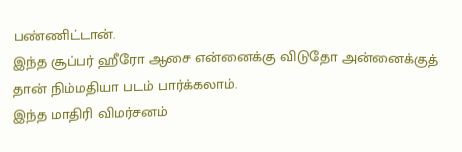பண்ணிட்டான்.
இந்த சூப்பர் ஹீரோ ஆசை என்னைக்கு விடுதோ அன்னைக்குத் தான் நிம்மதியா படம் பார்க்கலாம்.
இந்த மாதிரி விமர்சனம்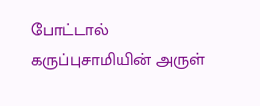போட்டால் கருப்புசாமியின் அருள்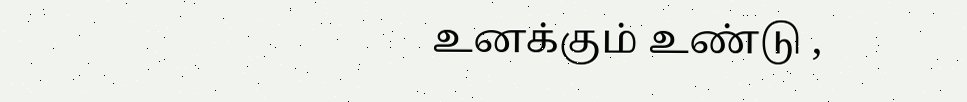உனக்கும் உண்டு ,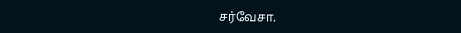சர்வேசா.